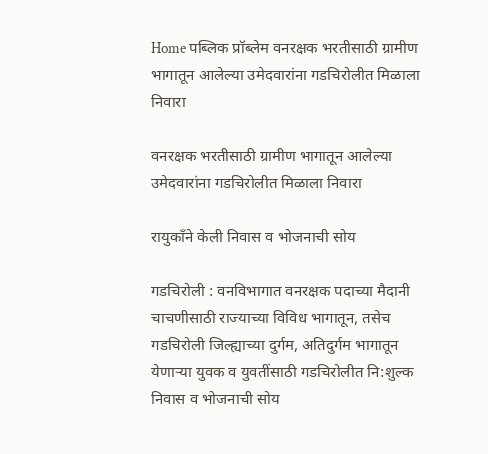Home पब्लिक प्रॉब्लेम वनरक्षक भरतीसाठी ग्रामीण भागातून आलेल्या उमेदवारांना गडचिरोलीत मिळाला निवारा

वनरक्षक भरतीसाठी ग्रामीण भागातून आलेल्या उमेदवारांना गडचिरोलीत मिळाला निवारा

रायुकाँने केली निवास व भोजनाची सोय

गडचिरोली : वनविभागात वनरक्षक पदाच्या मैदानी चाचणीसाठी राज्याच्या विविध भागातून, तसेच गडचिरोली जिल्ह्याच्या दुर्गम, अतिदुर्गम भागातून येणाऱ्या युवक व युवतींसाठी गडचिरोलीत नि:शुल्क निवास व भोजनाची सोय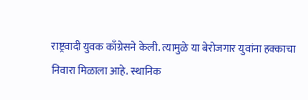राष्ट्रवादी युवक काँग्रेसने केली. त्यामुळे या बेरोजगार युवांना हक्काचा निवारा मिळाला आहे. स्थानिक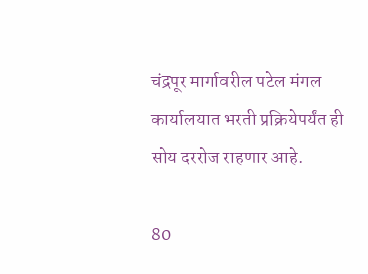चंद्रपूर मार्गावरील पटेल मंगल कार्यालयात भरती प्रक्रियेपर्यंत ही सोय दररोज राहणार आहे.

80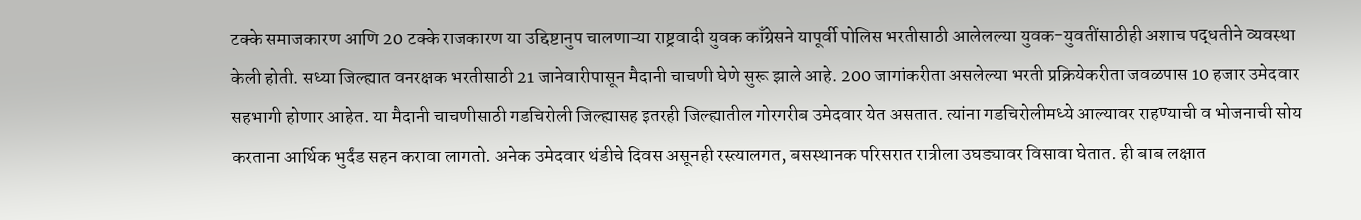टक्के समाजकारण आणि 20 टक्के राजकारण या उद्दिष्टानुप चालणाऱ्या राष्ट्रवादी युवक काँग्रेसने यापूर्वी पोलिस भरतीसाठी आलेलल्या युवक-युवतींसाठीही अशाच पद्धतीने व्यवस्था केली होती. सध्या जिल्ह्यात वनरक्षक भरतीसाठी 21 जानेवारीपासून मैदानी चाचणी घेणे सुरू झाले आहे. 200 जागांकरीता असलेल्या भरती प्रक्रियेकरीता जवळपास 10 हजार उमेदवार सहभागी होणार आहेत. या मैदानी चाचणीसाठी गडचिरोली जिल्ह्यासह इतरही जिल्ह्यातील गोरगरीब उमेदवार येत असतात. त्यांना गडचिरोलीमध्ये आल्यावर राहण्याची व भोजनाची सोय करताना आर्थिक भुर्दंड सहन करावा लागतो. अनेक उमेदवार थंडीचे दिवस असूनही रस्त्यालगत, बसस्थानक परिसरात रात्रीला उघड्यावर विसावा घेतात. ही बाब लक्षात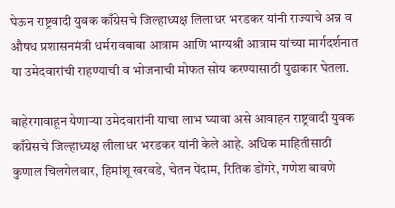घेऊन राष्ट्रवादी युवक काँग्रेसचे जिल्हाध्यक्ष लिलाधर भरडकर यांनी राज्याचे अन्न व औषध प्रशासनमंत्री धर्मरावबाबा आत्राम आणि भाग्यश्री आत्राम यांच्या मार्गदर्शनात या उमेदवारांची राहण्याची व भोजनाची मोफत सोय करण्यासाठी पुढाकार घेतला.

बाहेरगावाहून येणाऱ्या उमेदवारांनी याचा लाभ घ्यावा असे आवाहन राष्ट्रवादी युवक काँग्रेसचे जिल्हाध्यक्ष लीलाधर भरडकर यांनी केले आहे. अधिक माहितीसाठी कुणाल चिलगेलवार, हिमांशू खरवडे, चेतन पेंदाम, रितिक डोंगरे, गणेश बावणे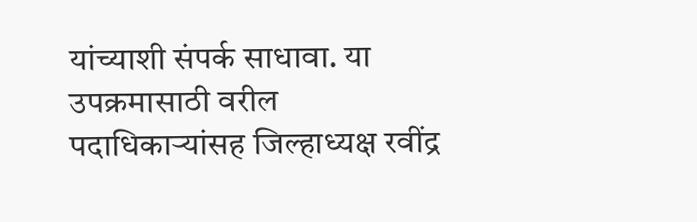यांच्याशी संपर्क साधावा. या उपक्रमासाठी वरील पदाधिकाऱ्यांसह जिल्हाध्यक्ष रवींद्र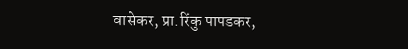वासेकर, प्रा.रिंकु पापडकर,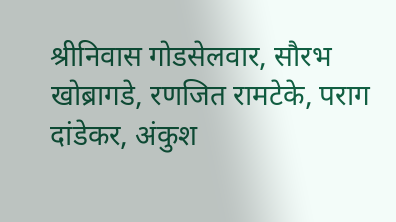श्रीनिवास गोडसेलवार, सौरभ खोब्रागडे, रणजित रामटेके, पराग दांडेकर, अंकुश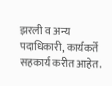झरली व अन्य पदाधिकारी, कार्यकर्ते सहकार्य करीत आहेत.